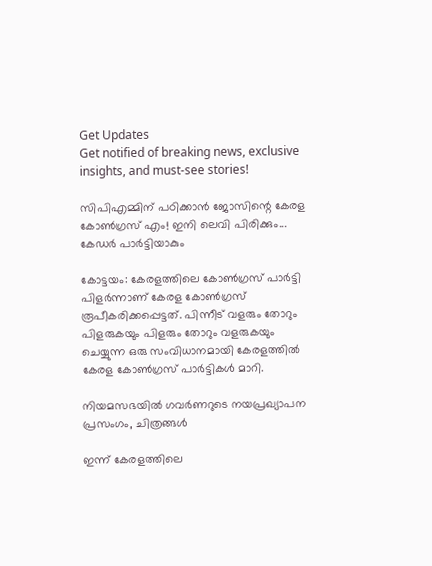Get Updates
Get notified of breaking news, exclusive insights, and must-see stories!

സിപിഎമ്മിന് പഠിക്കാന്‍ ജോസിന്റെ കേരള കോണ്‍ഗ്രസ് എം! ഇനി ലെവി പിരിക്കും... കേഡര്‍ പാര്‍ട്ടിയാകും

കോട്ടയം: കേരളത്തിലെ കോണ്‍ഗ്രസ് പാര്‍ട്ടി പിളര്‍ന്നാണ് കേരള കോണ്‍ഗ്രസ് രൂപീകരിക്കപ്പെട്ടത്. പിന്നീട് വളരും തോറും പിളരുകയും പിളരും തോറും വളരുകയും ചെയ്യുന്ന ഒരു സംവിധാനമായി കേരളത്തില്‍ കേരള കോണ്‍ഗ്രസ് പാര്‍ട്ടികള്‍ മാറി.

നിയമസഭയിൽ ഗവർണറുടെ നയപ്രഖ്യാപന പ്രസംഗം, ചിത്രങ്ങൾ

ഇന്ന് കേരളത്തിലെ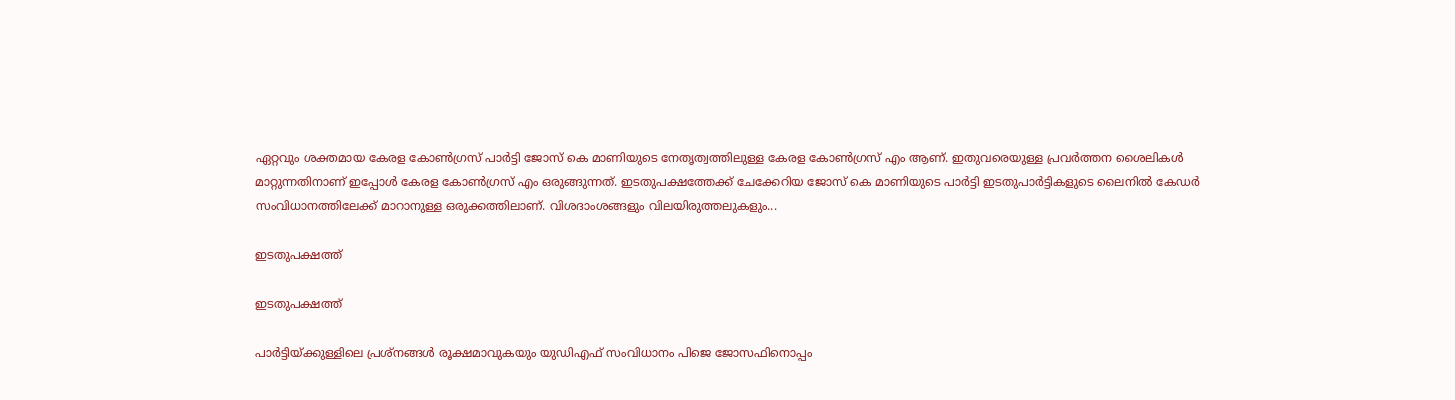ഏറ്റവും ശക്തമായ കേരള കോണ്‍ഗ്രസ് പാര്‍ട്ടി ജോസ് കെ മാണിയുടെ നേതൃത്വത്തിലുള്ള കേരള കോണ്‍ഗ്രസ് എം ആണ്. ഇതുവരെയുള്ള പ്രവര്‍ത്തന ശൈലികള്‍ മാറ്റുന്നതിനാണ് ഇപ്പോള്‍ കേരള കോണ്‍ഗ്രസ് എം ഒരുങ്ങുന്നത്. ഇടതുപക്ഷത്തേക്ക് ചേക്കേറിയ ജോസ് കെ മാണിയുടെ പാര്‍ട്ടി ഇടതുപാര്‍ട്ടികളുടെ ലൈനില്‍ കേഡര്‍ സംവിധാനത്തിലേക്ക് മാറാനുള്ള ഒരുക്കത്തിലാണ്. വിശദാംശങ്ങളും വിലയിരുത്തലുകളും...

ഇടതുപക്ഷത്ത്

ഇടതുപക്ഷത്ത്

പാര്‍ട്ടിയ്ക്കുള്ളിലെ പ്രശ്‌നങ്ങള്‍ രൂക്ഷമാവുകയും യുഡിഎഫ് സംവിധാനം പിജെ ജോസഫിനൊപ്പം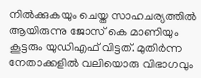നില്‍ക്കുകയും ചെയ്ത സാഹചര്യത്തില്‍ ആയിരുന്നു ജോസ് കെ മാണിയും കൂട്ടരും യുഡിഎഫ് വിട്ടത്. മുതിര്‍ന്ന നേതാക്കളില്‍ വലിയൊരു വിഭാഗവും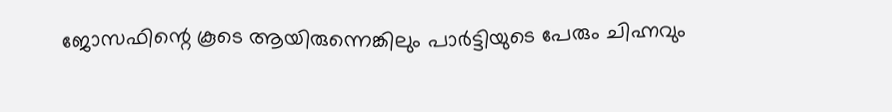ജോസഫിന്റെ കൂടെ ആയിരുന്നെങ്കിലും പാര്‍ട്ടിയുടെ പേരും ചിഹ്നവും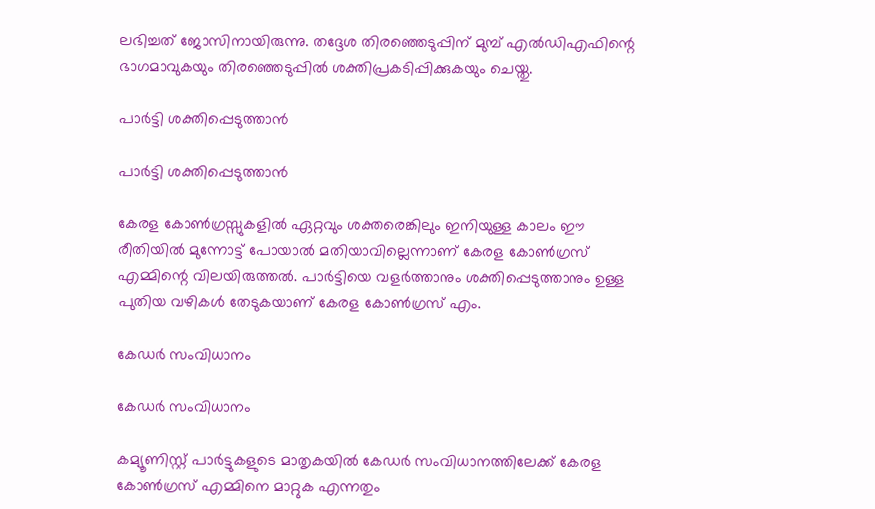ലഭിച്ചത് ജോസിനായിരുന്നു. തദ്ദേശ തിരഞ്ഞെടുപ്പിന് മുമ്പ് എല്‍ഡിഎഫിന്റെ ഭാഗമാവുകയും തിരഞ്ഞെടുപ്പില്‍ ശക്തിപ്രകടിപ്പിക്കുകയും ചെയ്തു.

പാര്‍ട്ടി ശക്തിപ്പെടുത്താന്‍

പാര്‍ട്ടി ശക്തിപ്പെടുത്താന്‍

കേരള കോണ്‍ഗ്രസ്സുകളില്‍ ഏറ്റവും ശക്തരെങ്കിലും ഇനിയുള്ള കാലം ഈ രീതിയില്‍ മുന്നോട്ട് പോയാല്‍ മതിയാവില്ലെന്നാണ് കേരള കോണ്‍ഗ്രസ് എമ്മിന്റെ വിലയിരുത്തല്‍. പാര്‍ട്ടിയെ വളര്‍ത്താനും ശക്തിപ്പെടുത്താനും ഉള്ള പുതിയ വഴികള്‍ തേടുകയാണ് കേരള കോണ്‍ഗ്രസ് എം.

കേഡര്‍ സംവിധാനം

കേഡര്‍ സംവിധാനം

കമ്യൂണിസ്റ്റ് പാര്‍ട്ടുകളുടെ മാതൃകയില്‍ കേഡര്‍ സംവിധാനത്തിലേക്ക് കേരള കോണ്‍ഗ്രസ് എമ്മിനെ മാറ്റുക എന്നതും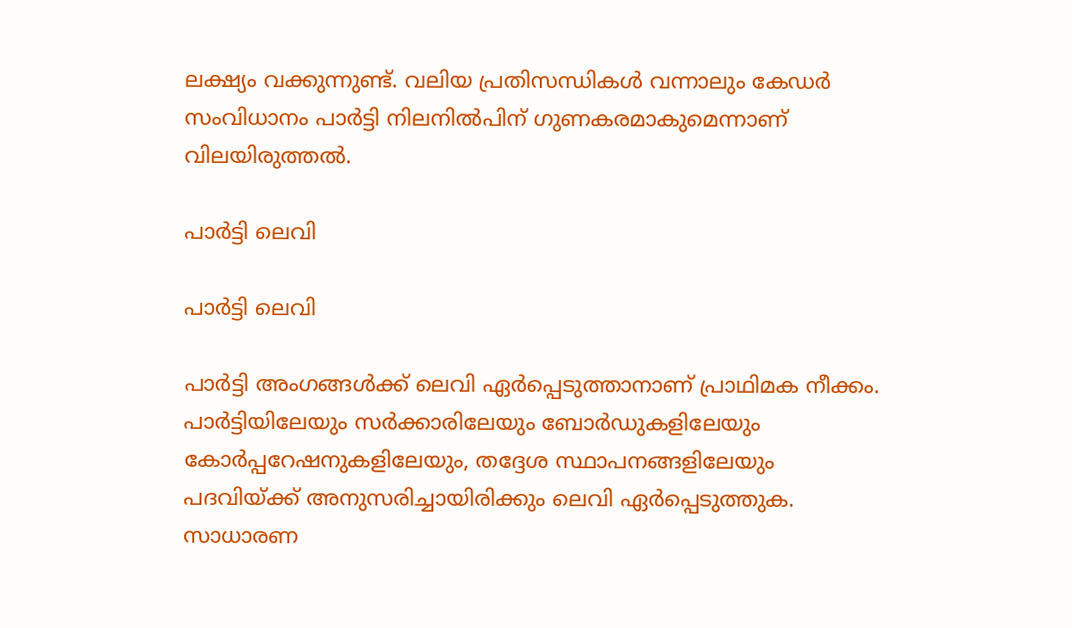ലക്ഷ്യം വക്കുന്നുണ്ട്. വലിയ പ്രതിസന്ധികള്‍ വന്നാലും കേഡര്‍ സംവിധാനം പാര്‍ട്ടി നിലനില്‍പിന് ഗുണകരമാകുമെന്നാണ് വിലയിരുത്തല്‍.

പാര്‍ട്ടി ലെവി

പാര്‍ട്ടി ലെവി

പാര്‍ട്ടി അംഗങ്ങള്‍ക്ക് ലെവി ഏര്‍പ്പെടുത്താനാണ് പ്രാഥിമക നീക്കം. പാര്‍ട്ടിയിലേയും സര്‍ക്കാരിലേയും ബോര്‍ഡുകളിലേയും കോര്‍പ്പറേഷനുകളിലേയും, തദ്ദേശ സ്ഥാപനങ്ങളിലേയും പദവിയ്ക്ക് അനുസരിച്ചായിരിക്കും ലെവി ഏര്‍പ്പെടുത്തുക. സാധാരണ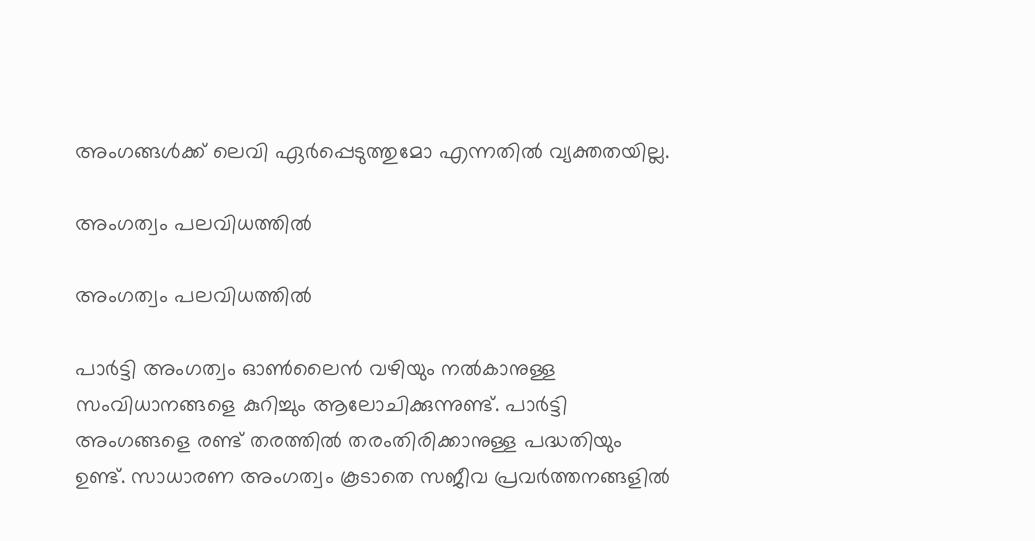അംഗങ്ങള്‍ക്ക് ലെവി ഏര്‍പ്പെടുത്തുമോ എന്നതില്‍ വ്യക്തതയില്ല.

അംഗത്വം പലവിധത്തില്‍

അംഗത്വം പലവിധത്തില്‍

പാര്‍ട്ടി അംഗത്വം ഓണ്‍ലൈന്‍ വഴിയും നല്‍കാനുള്ള സംവിധാനങ്ങളെ കുറിച്ചും ആലോചിക്കുന്നുണ്ട്. പാര്‍ട്ടി അംഗങ്ങളെ രണ്ട് തരത്തില്‍ തരംതിരിക്കാനുള്ള പദ്ധതിയും ഉണ്ട്. സാധാരണ അംഗത്വം കൂടാതെ സജീവ പ്രവര്‍ത്തനങ്ങളില്‍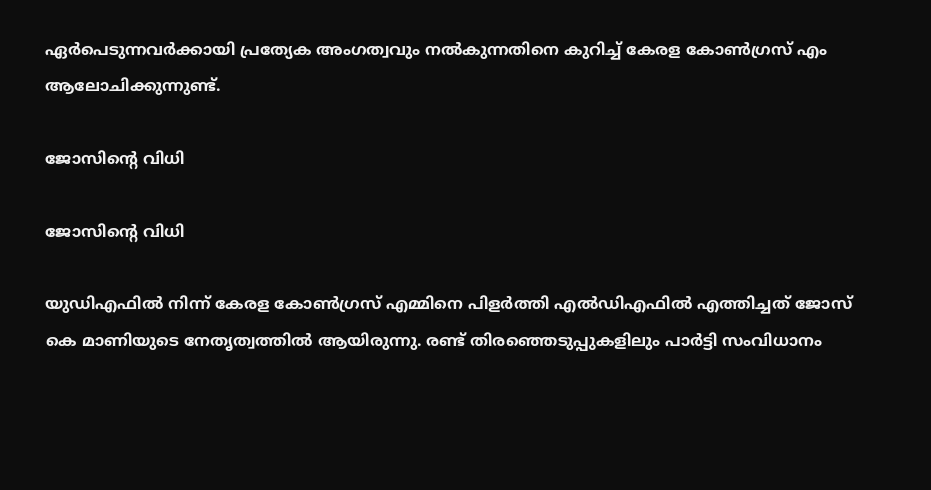ഏര്‍പെടുന്നവര്‍ക്കായി പ്രത്യേക അംഗത്വവും നല്‍കുന്നതിനെ കുറിച്ച് കേരള കോണ്‍ഗ്രസ് എം ആലോചിക്കുന്നുണ്ട്.

ജോസിന്റെ വിധി

ജോസിന്റെ വിധി

യുഡിഎഫില്‍ നിന്ന് കേരള കോണ്‍ഗ്രസ് എമ്മിനെ പിളര്‍ത്തി എല്‍ഡിഎഫില്‍ എത്തിച്ചത് ജോസ് കെ മാണിയുടെ നേതൃത്വത്തില്‍ ആയിരുന്നു. രണ്ട് തിരഞ്ഞെടുപ്പുകളിലും പാര്‍ട്ടി സംവിധാനം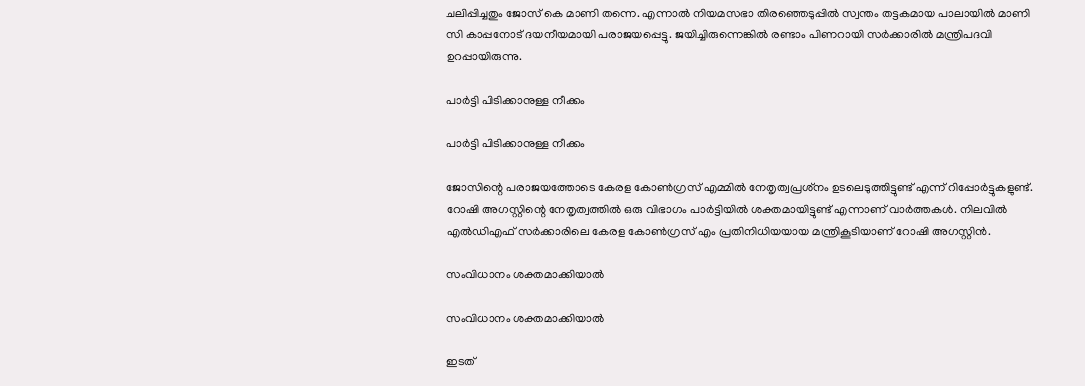ചലിപ്പിച്ചതും ജോസ് കെ മാണി തന്നെ. എന്നാല്‍ നിയമസഭാ തിരഞ്ഞെടുപ്പില്‍ സ്വന്തം തട്ടകമായ പാലായില്‍ മാണി സി കാപ്പനോട് ദയനീയമായി പരാജയപ്പെട്ടു. ജയിച്ചിരുന്നെങ്കില്‍ രണ്ടാം പിണറായി സര്‍ക്കാരില്‍ മന്ത്രിപദവി ഉറപ്പായിരുന്നു.

പാര്‍ട്ടി പിടിക്കാനുള്ള നീക്കം

പാര്‍ട്ടി പിടിക്കാനുള്ള നീക്കം

ജോസിന്റെ പരാജയത്തോടെ കേരള കോണ്‍ഗ്രസ് എമ്മില്‍ നേതൃത്വപ്രശ്‌നം ഉടലെടുത്തിട്ടുണ്ട് എന്ന് റിപ്പോര്‍ട്ടുകളുണ്ട്. റോഷി അഗസ്റ്റിന്റെ നേതൃത്വത്തില്‍ ഒരു വിഭാഗം പാര്‍ട്ടിയില്‍ ശക്തമായിട്ടുണ്ട് എന്നാണ് വാര്‍ത്തകള്‍. നിലവില്‍ എല്‍ഡിഎഫ് സര്‍ക്കാരിലെ കേരള കോണ്‍ഗ്രസ് എം പ്രതിനിധിയയായ മന്ത്രികൂടിയാണ് റോഷി അഗസ്റ്റിന്‍.

സംവിധാനം ശക്തമാക്കിയാല്‍

സംവിധാനം ശക്തമാക്കിയാല്‍

ഇടത്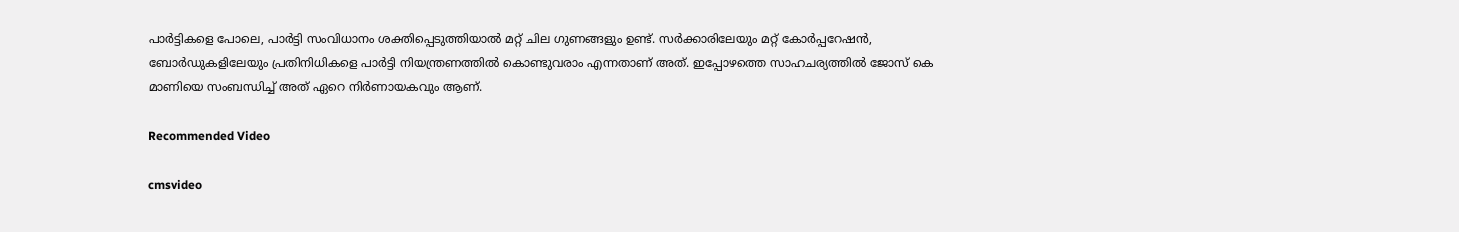പാര്‍ട്ടികളെ പോലെ, പാര്‍ട്ടി സംവിധാനം ശക്തിപ്പെടുത്തിയാല്‍ മറ്റ് ചില ഗുണങ്ങളും ഉണ്ട്. സര്‍ക്കാരിലേയും മറ്റ് കോര്‍പ്പറേഷന്‍, ബോര്‍ഡുകളിലേയും പ്രതിനിധികളെ പാര്‍ട്ടി നിയന്ത്രണത്തില്‍ കൊണ്ടുവരാം എന്നതാണ് അത്. ഇപ്പോഴത്തെ സാഹചര്യത്തില്‍ ജോസ് കെ മാണിയെ സംബന്ധിച്ച് അത് ഏറെ നിര്‍ണായകവും ആണ്.

Recommended Video

cmsvideo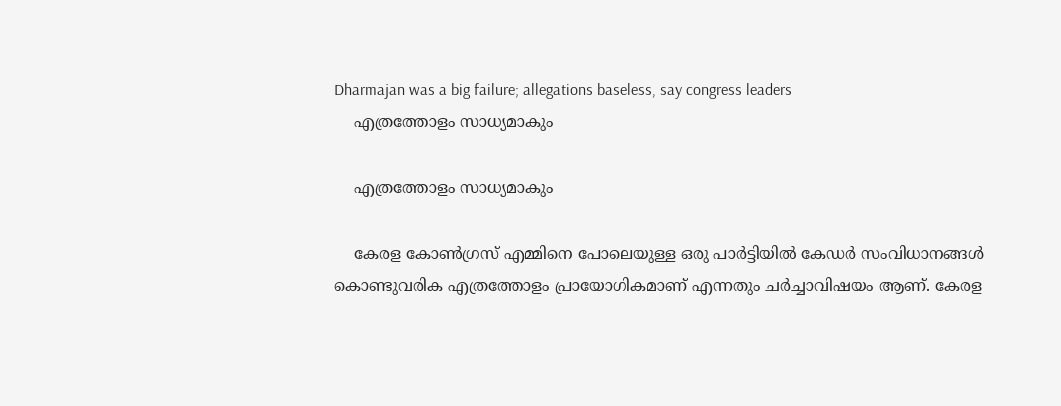Dharmajan was a big failure; allegations baseless, say congress leaders
    എത്രത്തോളം സാധ്യമാകും

    എത്രത്തോളം സാധ്യമാകും

    കേരള കോണ്‍ഗ്രസ് എമ്മിനെ പോലെയുള്ള ഒരു പാര്‍ട്ടിയില്‍ കേഡര്‍ സംവിധാനങ്ങള്‍ കൊണ്ടുവരിക എത്രത്തോളം പ്രായോഗികമാണ് എന്നതും ചര്‍ച്ചാവിഷയം ആണ്. കേരള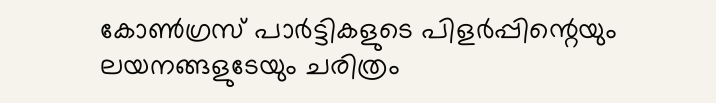കോണ്‍ഗ്രസ് പാര്‍ട്ടികളുടെ പിളര്‍പ്പിന്റെയും ലയനങ്ങളുടേയും ചരിത്രം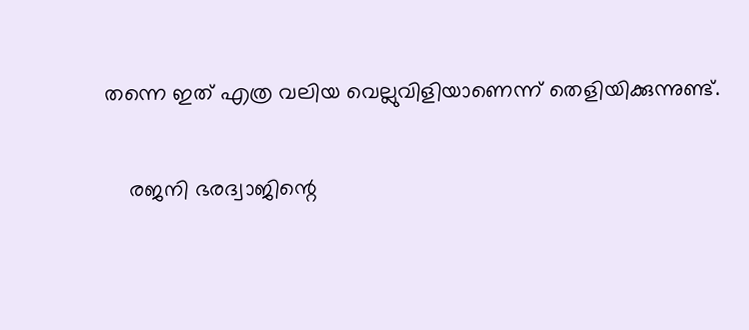തന്നെ ഇത് എത്ര വലിയ വെല്ലുവിളിയാണെന്ന് തെളിയിക്കുന്നുണ്ട്.

    രജനി ഭരദ്വാജിന്റെ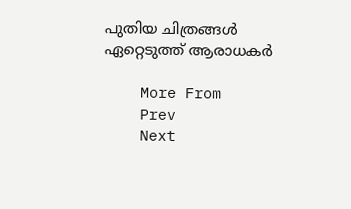പുതിയ ചിത്രങ്ങൾ ഏറ്റെടുത്ത് ആരാധകർ

    More From
    Prev
    Next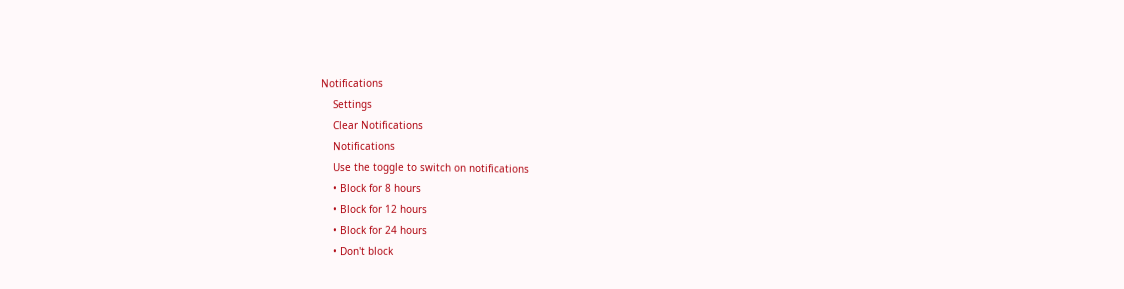Notifications
    Settings
    Clear Notifications
    Notifications
    Use the toggle to switch on notifications
    • Block for 8 hours
    • Block for 12 hours
    • Block for 24 hours
    • Don't block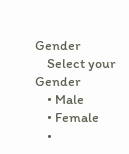Gender
    Select your Gender
    • Male
    • Female
    •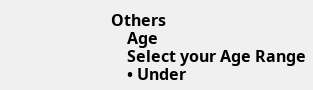Others
    Age
    Select your Age Range
    • Under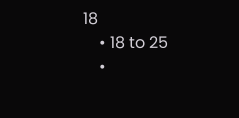18
    • 18 to 25
    •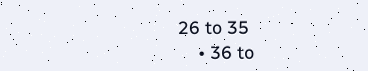26 to 35
    • 36 to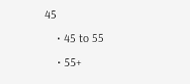45
    • 45 to 55
    • 55+